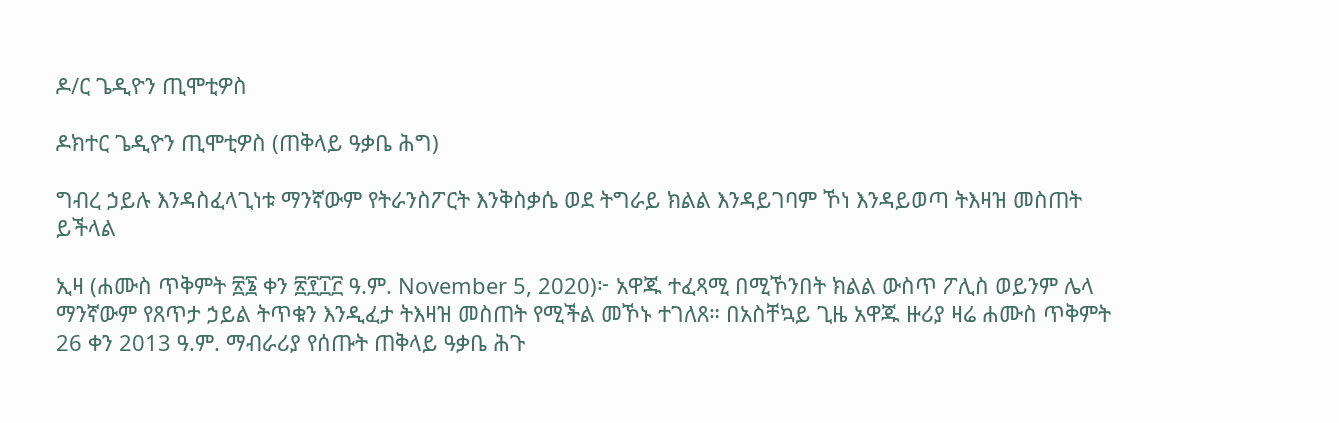ዶ/ር ጌዲዮን ጢሞቲዎስ

ዶክተር ጌዲዮን ጢሞቲዎስ (ጠቅላይ ዓቃቤ ሕግ)

ግብረ ኃይሉ እንዳስፈላጊነቱ ማንኛውም የትራንስፖርት እንቅስቃሴ ወደ ትግራይ ክልል እንዳይገባም ኾነ እንዳይወጣ ትእዛዝ መስጠት ይችላል

ኢዛ (ሐሙስ ጥቅምት ፳፮ ቀን ፳፻፲፫ ዓ.ም. November 5, 2020)፦ አዋጁ ተፈጻሚ በሚኾንበት ክልል ውስጥ ፖሊስ ወይንም ሌላ ማንኛውም የጸጥታ ኃይል ትጥቁን እንዲፈታ ትእዛዝ መስጠት የሚችል መኾኑ ተገለጸ። በአስቸኳይ ጊዜ አዋጁ ዙሪያ ዛሬ ሐሙስ ጥቅምት 26 ቀን 2013 ዓ.ም. ማብራሪያ የሰጡት ጠቅላይ ዓቃቤ ሕጉ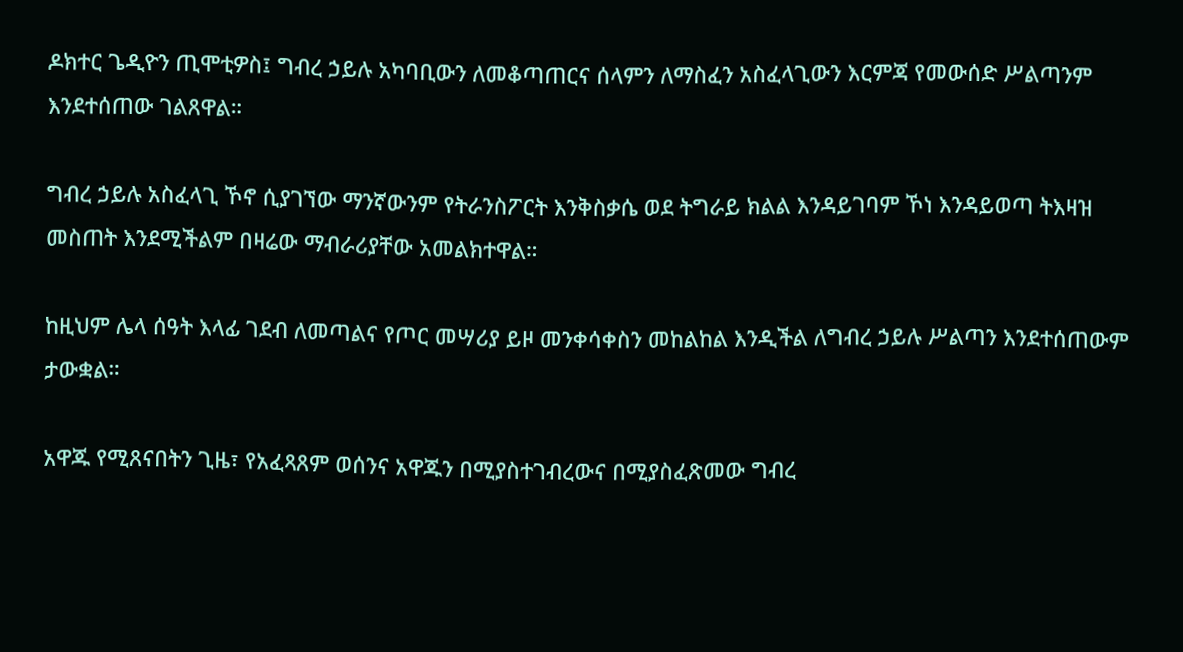ዶክተር ጌዲዮን ጢሞቲዎስ፤ ግብረ ኃይሉ አካባቢውን ለመቆጣጠርና ሰላምን ለማስፈን አስፈላጊውን እርምጃ የመውሰድ ሥልጣንም እንደተሰጠው ገልጸዋል።

ግብረ ኃይሉ አስፈላጊ ኾኖ ሲያገኘው ማንኛውንም የትራንስፖርት እንቅስቃሴ ወደ ትግራይ ክልል እንዳይገባም ኾነ እንዳይወጣ ትእዛዝ መስጠት እንደሚችልም በዛሬው ማብራሪያቸው አመልክተዋል።

ከዚህም ሌላ ሰዓት እላፊ ገደብ ለመጣልና የጦር መሣሪያ ይዞ መንቀሳቀስን መከልከል እንዲችል ለግብረ ኃይሉ ሥልጣን እንደተሰጠውም ታውቋል።

አዋጁ የሚጸናበትን ጊዜ፣ የአፈጻጸም ወሰንና አዋጁን በሚያስተገብረውና በሚያስፈጽመው ግብረ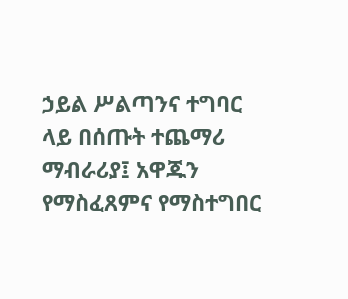ኃይል ሥልጣንና ተግባር ላይ በሰጡት ተጨማሪ ማብራሪያ፤ አዋጁን የማስፈጸምና የማስተግበር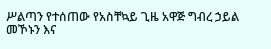ሥልጣን የተሰጠው የአስቸኳይ ጊዜ አዋጅ ግብረ ኃይል መኾኑን እና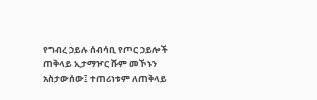የግብረ ኃይሉ ሰብሳቢ የጦር ኃይሎች ጠቅላይ ኢታማዦር ሹም መኾኑን አስታውሰው፤ ተጠሪነቱም ለጠቅላይ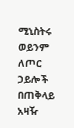ሚኒስትሩ ወይንም ለጦር ኃይሎች በጠቅላይ አዛዥ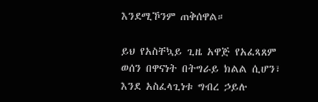እንደሚኾንም ጠቅሰዋል።

ይህ የአስቸኳይ ጊዜ አዋጅ የአፈጻጸም ወሰን በዋናነት በትግራይ ክልል ሲሆን፣ እንደ አስፈላጊነቱ ግብረ ኃይሉ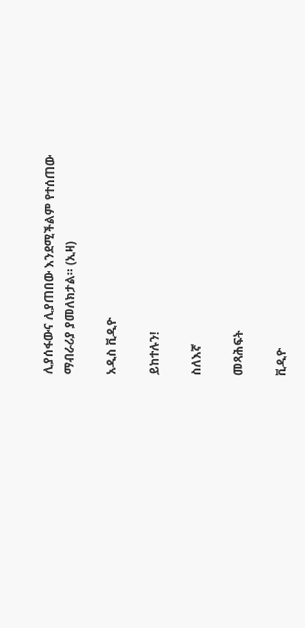ሊያሰፋውና ሊያጠበው እንደሚችልም የተሰጠው ማብራሪያ ያመለክታል። (ኢዛ)

አዲስ ቪዲዮ

ይከተሉን!

ስለእኛ

መጻሕፍት

ቪዲዮ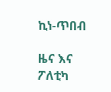ኪነ-ጥበብ

ዜና እና ፖለቲካ